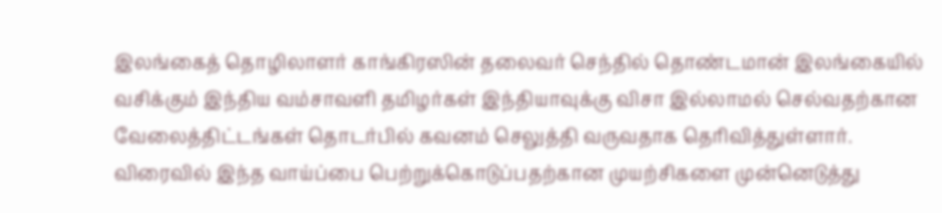இலங்கைத் தொழிலாளர் காங்கிரஸின் தலைவர் செந்தில் தொண்டமான் இலங்கையில் வசிக்கும் இந்திய வம்சாவளி தமிழர்கள் இந்தியாவுக்கு விசா இல்லாமல் செல்வதற்கான வேலைத்திட்டங்கள் தொடர்பில் கவனம் செலுத்தி வருவதாக தெரிவித்துள்ளார்.
விரைவில் இந்த வாய்ப்பை பெற்றுக்கொடுப்பதற்கான முயற்சிகளை முன்னெடுத்து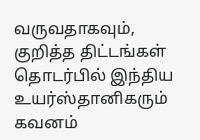வருவதாகவும், குறித்த திட்டங்கள் தொடர்பில் இந்திய உயர்ஸ்தானிகரும் கவனம்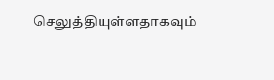செலுத்தியுள்ளதாகவும்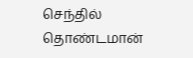செந்தில் தொண்டமான்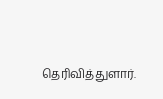தெரிவித்துளார்.